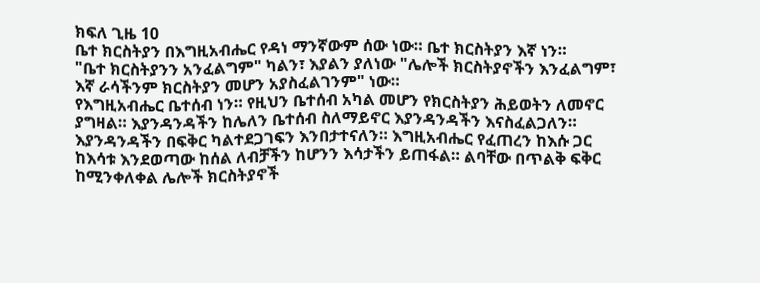ክፍለ ጊዜ 10
ቤተ ክርስትያን በእግዚአብሔር የዳነ ማንኛውም ሰው ነው። ቤተ ክርስትያን እኛ ነን።
"ቤተ ክርስትያንን አንፈልግም" ካልን፣ እያልን ያለነው "ሌሎች ክርስትያኖችን እንፈልግም፣ እኛ ራሳችንም ክርስትያን መሆን አያስፈልገንም" ነው።
የእግዚአብሔር ቤተሰብ ነን። የዚህን ቤተሰብ አካል መሆን የክርስትያን ሕይወትን ለመኖር ያግዛል። እያንዳንዳችን ከሌለን ቤተሰብ ስለማይኖር እያንዳንዳችን እናስፈልጋለን። እያንዳንዳችን በፍቅር ካልተደጋገፍን እንበታተናለን። እግዚአብሔር የፈጠረን ከእሱ ጋር
ከእሳቱ እንደወጣው ከሰል ለብቻችን ከሆንን እሳታችን ይጠፋል። ልባቸው በጥልቅ ፍቅር ከሚንቀለቀል ሌሎች ክርስትያኖች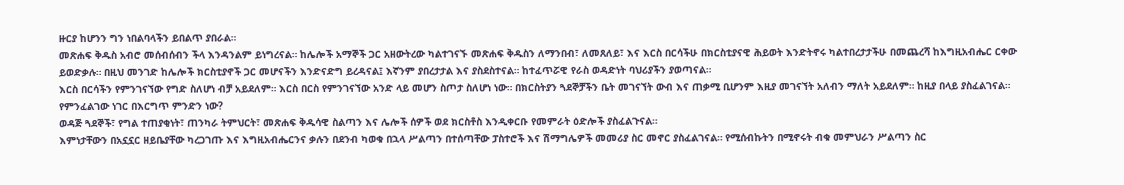ዙርያ ከሆንን ግን ነበልባላችን ይበልጥ ያበራል።
መጽሐፍ ቅዱስ አብሮ መሰብሰብን ችላ እንዳንልም ይነግረናል። ከሌሎች አማኞች ጋር አዘውትረው ካልተገናኙ መጽሐፍ ቅዱስን ለማንበብ፣ ለመጸለይ፣ እና እርስ በርሳችሁ በክርስቲያናዊ ሕይወት እንድትኖሩ ካልተበረታታችሁ በመጨረሻ ከእግዚአብሔር ርቀው ይወድቃሉ። በዚህ መንገድ ከሌሎች ክርስቲያኖች ጋር መሆናችን እንድናድግ ይረዳናል፤ እኛንም ያበረታታል እና ያስደስተናል። ከተፈጥሯዊ የራስ ወዳድነት ባህሪያችን ያወጣናል።
እርስ በርሳችን የምንገናኘው የግድ ስለሆነ ብቻ አይደለም። እርስ በርስ የምንገናኘው አንድ ላይ መሆን ስጦታ ስለሆነ ነው። በክርስትያን ጓደኞቻችን ቤት መገናኘት ውብ እና ጠቃሚ ቢሆንም እዚያ መገናኘት አለብን ማለት አይደለም። ከዚያ በላይ ያስፈልገናል።
የምንፈልገው ነገር በእርግጥ ምንድን ነው?
ወዳጅ ጓደኞች፣ የግል ተጠያቂነት፣ ጠንካራ ትምህርት፣ መጽሐፍ ቅዱሳዊ ስልጣን እና ሌሎች ሰዎች ወደ ክርስቶስ እንዲቀርቡ የመምራት ዕድሎች ያስፈልጉናል።
እምነታቸውን በአኗኗር ዘይቤያቸው ካረጋገጡ እና እግዚአብሔርንና ቃሉን በደንብ ካወቁ በኋላ ሥልጣን በተሰጣቸው ፓስተሮች እና ሽማግሌዎች መመሪያ ስር መኖር ያስፈልገናል። የሚሰብኩትን በሚኖሩት ብቁ መምህራን ሥልጣን ስር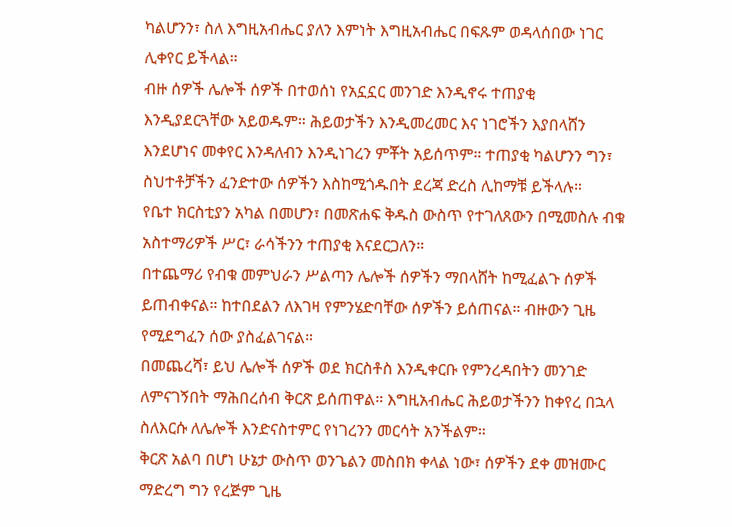ካልሆንን፣ ስለ እግዚአብሔር ያለን እምነት እግዚአብሔር በፍጹም ወዳላሰበው ነገር ሊቀየር ይችላል።
ብዙ ሰዎች ሌሎች ሰዎች በተወሰነ የአኗኗር መንገድ እንዲኖሩ ተጠያቂ እንዲያደርጓቸው አይወዱም። ሕይወታችን እንዲመረመር እና ነገሮችን እያበላሸን እንደሆነና መቀየር እንዳለብን እንዲነገረን ምቾት አይሰጥም። ተጠያቂ ካልሆንን ግን፣ ስህተቶቻችን ፈንድተው ሰዎችን እስከሚጎዱበት ደረጃ ድረስ ሊከማቹ ይችላሉ።
የቤተ ክርስቲያን አካል በመሆን፣ በመጽሐፍ ቅዱስ ውስጥ የተገለጸውን በሚመስሉ ብቁ አስተማሪዎች ሥር፣ ራሳችንን ተጠያቂ እናደርጋለን።
በተጨማሪ የብቁ መምህራን ሥልጣን ሌሎች ሰዎችን ማበላሸት ከሚፈልጉ ሰዎች ይጠብቀናል። ከተበደልን ለእገዛ የምንሄድባቸው ሰዎችን ይሰጠናል። ብዙውን ጊዜ የሚደግፈን ሰው ያስፈልገናል።
በመጨረሻ፣ ይህ ሌሎች ሰዎች ወደ ክርስቶስ እንዲቀርቡ የምንረዳበትን መንገድ ለምናገኝበት ማሕበረሰብ ቅርጽ ይሰጠዋል። እግዚአብሔር ሕይወታችንን ከቀየረ በኋላ ስለእርሱ ለሌሎች እንድናስተምር የነገረንን መርሳት አንችልም።
ቅርጽ አልባ በሆነ ሁኔታ ውስጥ ወንጌልን መስበክ ቀላል ነው፣ ሰዎችን ደቀ መዝሙር ማድረግ ግን የረጅም ጊዜ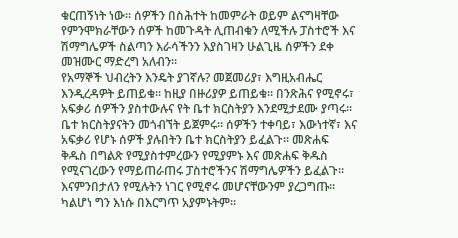ቁርጠኝነት ነው። ሰዎችን በስሕተት ከመምራት ወይም ልናግዛቸው የምንሞክራቸውን ሰዎች ከመጉዳት ሊጠብቁን ለሚችሉ ፓስተሮች እና ሽማግሌዎች ስልጣን እራሳችንን እያስገዛን ሁልጊዜ ሰዎችን ደቀ መዝሙር ማድረግ አለብን።
የአማኞች ህብረትን እንዴት ያገኛሉ? መጀመሪያ፣ እግዚአብሔር እንዲረዳዎት ይጠይቁ። ከዚያ በዙሪያዎ ይጠይቁ። በንጽሕና የሚኖሩ፣ አፍቃሪ ሰዎችን ያስተውሉና የት ቤተ ክርስትያን እንደሚታደሙ ያጣሩ። ቤተ ክርስትያናትን መጎብኘት ይጀምሩ። ሰዎችን ተቀባይ፣ እውነተኛ፣ እና አፍቃሪ የሆኑ ሰዎች ያሉበትን ቤተ ክርስትያን ይፈልጉ። መጽሐፍ ቅዱስ በግልጽ የሚያስተምረውን የሚያምኑ እና መጽሐፍ ቅዱስ የሚናገረውን የማይጠራጠሩ ፓስተሮችንና ሽማግሌዎችን ይፈልጉ። እናምንበታለን የሚሉትን ነገር የሚኖሩ መሆናቸውንም ያረጋግጡ። ካልሆነ ግን እነሱ በእርግጥ አያምኑትም።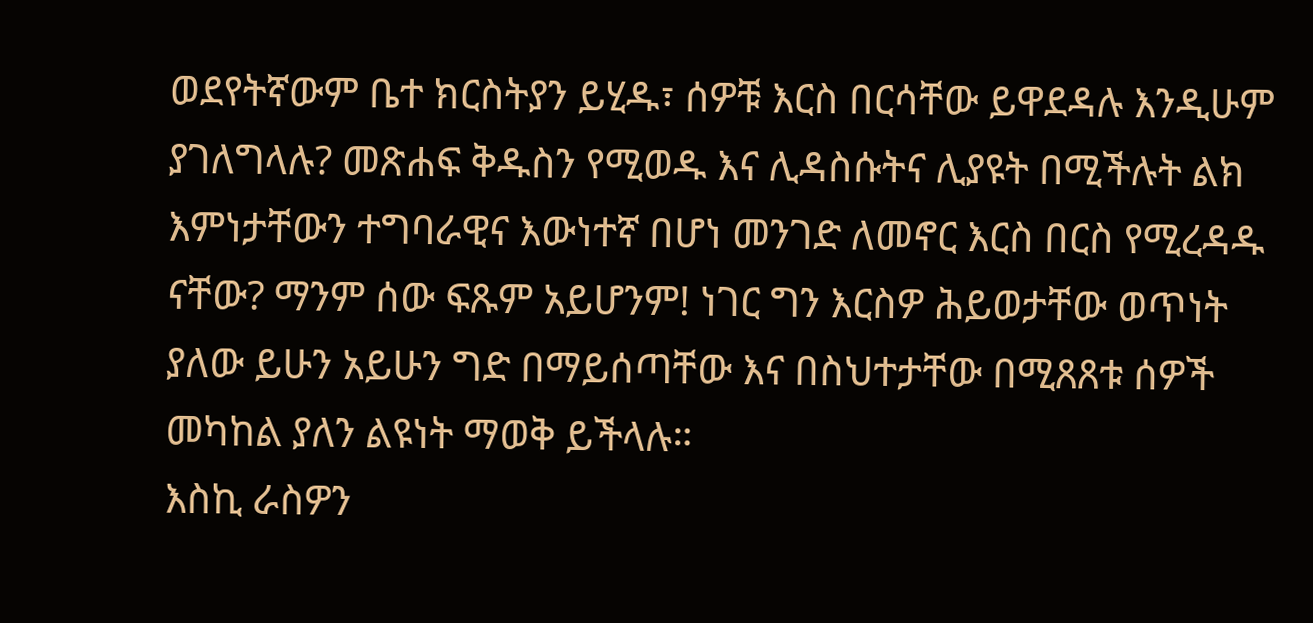ወደየትኛውም ቤተ ክርስትያን ይሂዱ፣ ሰዎቹ እርስ በርሳቸው ይዋደዳሉ እንዲሁም ያገለግላሉ? መጽሐፍ ቅዱስን የሚወዱ እና ሊዳስሱትና ሊያዩት በሚችሉት ልክ እምነታቸውን ተግባራዊና እውነተኛ በሆነ መንገድ ለመኖር እርስ በርስ የሚረዳዱ ናቸው? ማንም ሰው ፍጹም አይሆንም! ነገር ግን እርስዎ ሕይወታቸው ወጥነት ያለው ይሁን አይሁን ግድ በማይሰጣቸው እና በስህተታቸው በሚጸጸቱ ሰዎች መካከል ያለን ልዩነት ማወቅ ይችላሉ።
እስኪ ራስዎን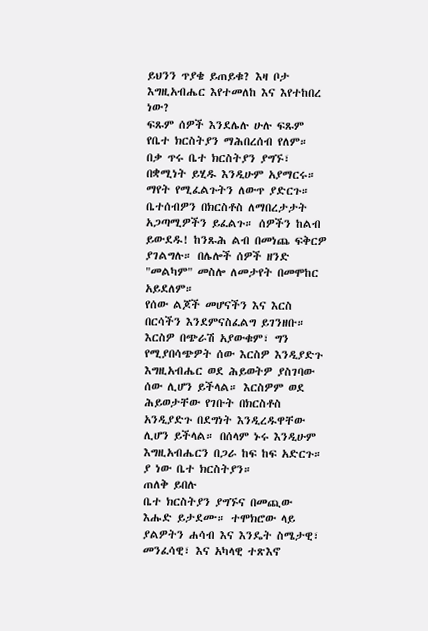ይህንን ጥያቄ ይጠይቁ? እዛ ቦታ እግዚአብሔር እየተመለከ እና እየተከበረ ነው?
ፍጹም ሰዎች እንደሌሉ ሁሉ ፍጹም የቤተ ክርስትያን ማሕበረሰብ የለም። በቃ ጥሩ ቤተ ክርስትያን ያግኙ፣ በቋሚነት ይሂዱ እንዲሁም አያማርሩ። ማየት የሚፈልጉትን ለውጥ ያድርጉ። ቤተሰብዎን በክርስቶስ ለማበረታታት አጋጣሚዎችን ይፈልጉ። ሰዎችን ከልብ ይውደዱ! ከንጹሕ ልብ በመነጨ ፍቅርዎ ያገልግሉ። በሌሎች ሰዎች ዘንድ "መልካም" መስሎ ለመታየት በመሞከር አይደለም።
የሰው ልጆች መሆናችን እና እርስ በርሳችን እንደምናስፈልግ ይገንዘቡ። እርስዎ በጭራሽ አያውቁም፣ ግን የሚያበሳጭዎት ሰው እርስዎ እንዲያድጉ እግዚአብሔር ወደ ሕይወትዎ ያስገባው ሰው ሊሆን ይችላል። እርስዎም ወደ ሕይወታቸው የገቡት በክርስቶስ አንዲያድጉ በደግነት እንዲረዱዋቸው ሊሆን ይችላል። በሰላም ኑሩ እንዲሁም እግዚአብሔርን በጋራ ከፍ ከፍ አድርጉ። ያ ነው ቤተ ክርስትያን።
ጠለቅ ይበሉ
ቤተ ክርስትያን ያግኙና በመጪው እሑድ ይታደሙ። ተሞክሮው ላይ ያልዎትን ሐሳብ እና እንዴት ስሜታዊ፣ መንፈሳዊ፣ እና አካላዊ ተጽእኖ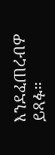እንደፈጠረብዎ ይጻፉ።